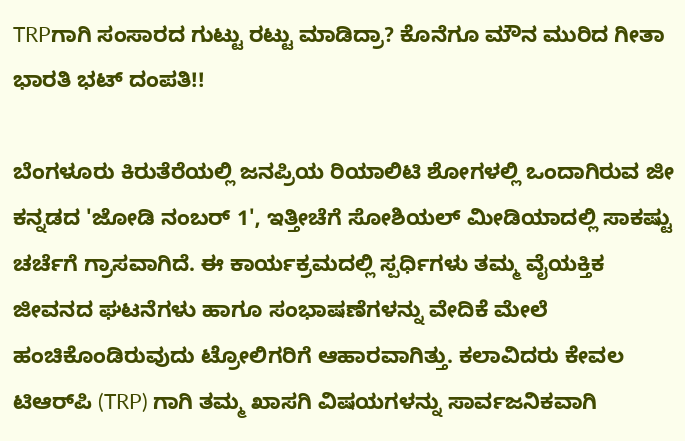TRPಗಾಗಿ ಸಂಸಾರದ ಗುಟ್ಟು ರಟ್ಟು ಮಾಡಿದ್ರಾ? ಕೊನೆಗೂ ಮೌನ ಮುರಿದ ಗೀತಾ ಭಾರತಿ ಭಟ್ ದಂಪತಿ!!

ಬೆಂಗಳೂರು ಕಿರುತೆರೆಯಲ್ಲಿ ಜನಪ್ರಿಯ ರಿಯಾಲಿಟಿ ಶೋಗಳಲ್ಲಿ ಒಂದಾಗಿರುವ ಜೀ ಕನ್ನಡದ 'ಜೋಡಿ ನಂಬರ್ 1', ಇತ್ತೀಚೆಗೆ ಸೋಶಿಯಲ್ ಮೀಡಿಯಾದಲ್ಲಿ ಸಾಕಷ್ಟು ಚರ್ಚೆಗೆ ಗ್ರಾಸವಾಗಿದೆ. ಈ ಕಾರ್ಯಕ್ರಮದಲ್ಲಿ ಸ್ಪರ್ಧಿಗಳು ತಮ್ಮ ವೈಯಕ್ತಿಕ ಜೀವನದ ಘಟನೆಗಳು ಹಾಗೂ ಸಂಭಾಷಣೆಗಳನ್ನು ವೇದಿಕೆ ಮೇಲೆ ಹಂಚಿಕೊಂಡಿರುವುದು ಟ್ರೋಲಿಗರಿಗೆ ಆಹಾರವಾಗಿತ್ತು. ಕಲಾವಿದರು ಕೇವಲ ಟಿಆರ್‌ಪಿ (TRP) ಗಾಗಿ ತಮ್ಮ ಖಾಸಗಿ ವಿಷಯಗಳನ್ನು ಸಾರ್ವಜನಿಕವಾಗಿ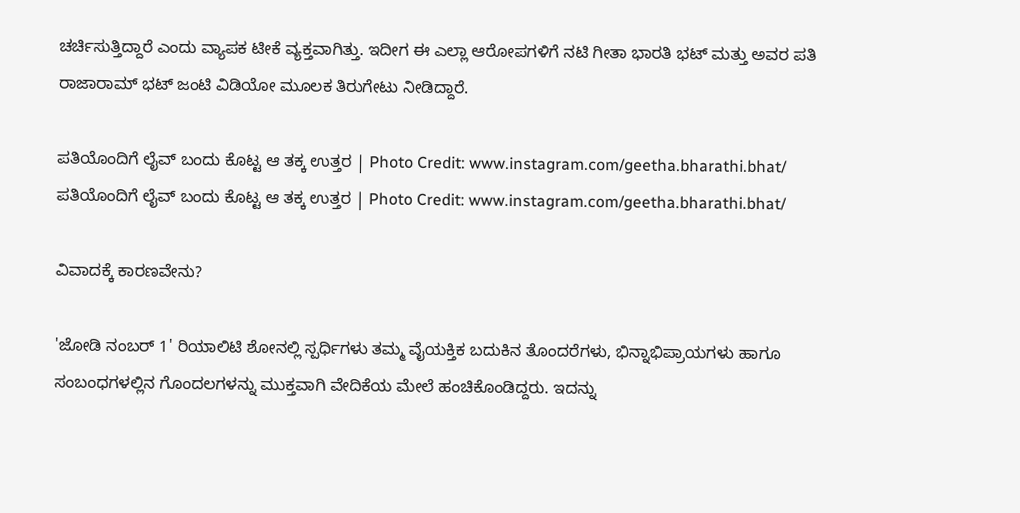ಚರ್ಚಿಸುತ್ತಿದ್ದಾರೆ ಎಂದು ವ್ಯಾಪಕ ಟೀಕೆ ವ್ಯಕ್ತವಾಗಿತ್ತು. ಇದೀಗ ಈ ಎಲ್ಲಾ ಆರೋಪಗಳಿಗೆ ನಟಿ ಗೀತಾ ಭಾರತಿ ಭಟ್ ಮತ್ತು ಅವರ ಪತಿ ರಾಜಾರಾಮ್ ಭಟ್ ಜಂಟಿ ವಿಡಿಯೋ ಮೂಲಕ ತಿರುಗೇಟು ನೀಡಿದ್ದಾರೆ.

ಪತಿಯೊಂದಿಗೆ ಲೈವ್ ಬಂದು ಕೊಟ್ಟ ಆ ತಕ್ಕ ಉತ್ತರ | Photo Credit: www.instagram.com/geetha.bharathi.bhat/
ಪತಿಯೊಂದಿಗೆ ಲೈವ್ ಬಂದು ಕೊಟ್ಟ ಆ ತಕ್ಕ ಉತ್ತರ | Photo Credit: www.instagram.com/geetha.bharathi.bhat/

ವಿವಾದಕ್ಕೆ ಕಾರಣವೇನು?

'ಜೋಡಿ ನಂಬರ್ 1' ರಿಯಾಲಿಟಿ ಶೋನಲ್ಲಿ ಸ್ಪರ್ಧಿಗಳು ತಮ್ಮ ವೈಯಕ್ತಿಕ ಬದುಕಿನ ತೊಂದರೆಗಳು, ಭಿನ್ನಾಭಿಪ್ರಾಯಗಳು ಹಾಗೂ ಸಂಬಂಧಗಳಲ್ಲಿನ ಗೊಂದಲಗಳನ್ನು ಮುಕ್ತವಾಗಿ ವೇದಿಕೆಯ ಮೇಲೆ ಹಂಚಿಕೊಂಡಿದ್ದರು. ಇದನ್ನು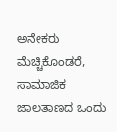ಅನೇಕರು ಮೆಚ್ಚಿಕೊಂಡರೆ, ಸಾಮಾಜಿಕ ಜಾಲತಾಣದ ಒಂದು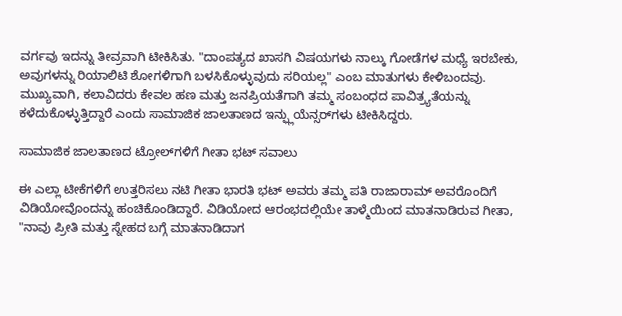ವರ್ಗವು ಇದನ್ನು ತೀವ್ರವಾಗಿ ಟೀಕಿಸಿತು. "ದಾಂಪತ್ಯದ ಖಾಸಗಿ ವಿಷಯಗಳು ನಾಲ್ಕು ಗೋಡೆಗಳ ಮಧ್ಯೆ ಇರಬೇಕು, ಅವುಗಳನ್ನು ರಿಯಾಲಿಟಿ ಶೋಗಳಿಗಾಗಿ ಬಳಸಿಕೊಳ್ಳುವುದು ಸರಿಯಲ್ಲ" ಎಂಬ ಮಾತುಗಳು ಕೇಳಿಬಂದವು. ಮುಖ್ಯವಾಗಿ, ಕಲಾವಿದರು ಕೇವಲ ಹಣ ಮತ್ತು ಜನಪ್ರಿಯತೆಗಾಗಿ ತಮ್ಮ ಸಂಬಂಧದ ಪಾವಿತ್ರ್ಯತೆಯನ್ನು ಕಳೆದುಕೊಳ್ಳುತ್ತಿದ್ದಾರೆ ಎಂದು ಸಾಮಾಜಿಕ ಜಾಲತಾಣದ ಇನ್ಫ್ಲುಯೆನ್ಸರ್‌ಗಳು ಟೀಕಿಸಿದ್ದರು.

ಸಾಮಾಜಿಕ ಜಾಲತಾಣದ ಟ್ರೋಲ್‌ಗಳಿಗೆ ಗೀತಾ ಭಟ್ ಸವಾಲು

ಈ ಎಲ್ಲಾ ಟೀಕೆಗಳಿಗೆ ಉತ್ತರಿಸಲು ನಟಿ ಗೀತಾ ಭಾರತಿ ಭಟ್ ಅವರು ತಮ್ಮ ಪತಿ ರಾಜಾರಾಮ್ ಅವರೊಂದಿಗೆ ವಿಡಿಯೋವೊಂದನ್ನು ಹಂಚಿಕೊಂಡಿದ್ದಾರೆ. ವಿಡಿಯೋದ ಆರಂಭದಲ್ಲಿಯೇ ತಾಳ್ಮೆಯಿಂದ ಮಾತನಾಡಿರುವ ಗೀತಾ, "ನಾವು ಪ್ರೀತಿ ಮತ್ತು ಸ್ನೇಹದ ಬಗ್ಗೆ ಮಾತನಾಡಿದಾಗ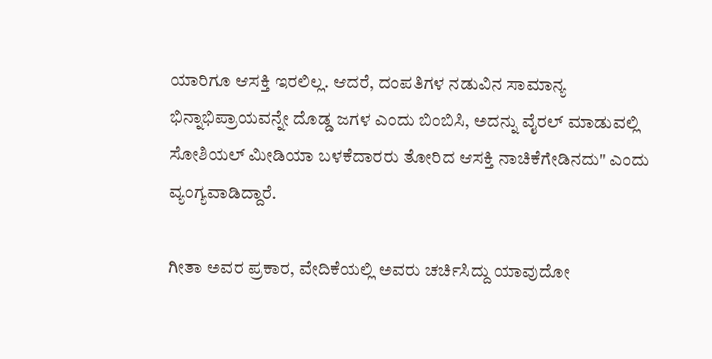ಯಾರಿಗೂ ಆಸಕ್ತಿ ಇರಲಿಲ್ಲ. ಆದರೆ, ದಂಪತಿಗಳ ನಡುವಿನ ಸಾಮಾನ್ಯ ಭಿನ್ನಾಭಿಪ್ರಾಯವನ್ನೇ ದೊಡ್ಡ ಜಗಳ ಎಂದು ಬಿಂಬಿಸಿ, ಅದನ್ನು ವೈರಲ್ ಮಾಡುವಲ್ಲಿ ಸೋಶಿಯಲ್ ಮೀಡಿಯಾ ಬಳಕೆದಾರರು ತೋರಿದ ಆಸಕ್ತಿ ನಾಚಿಕೆಗೇಡಿನದು" ಎಂದು ವ್ಯಂಗ್ಯವಾಡಿದ್ದಾರೆ.

ಗೀತಾ ಅವರ ಪ್ರಕಾರ, ವೇದಿಕೆಯಲ್ಲಿ ಅವರು ಚರ್ಚಿಸಿದ್ದು ಯಾವುದೋ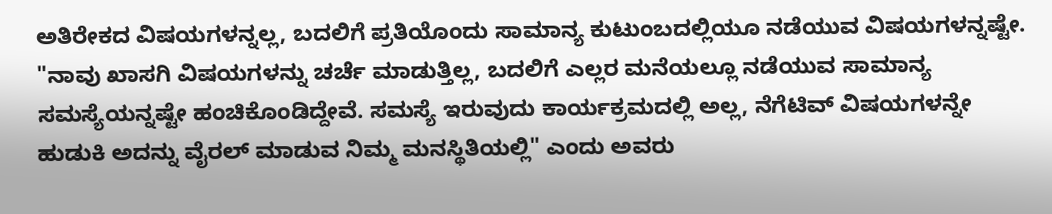ಅತಿರೇಕದ ವಿಷಯಗಳನ್ನಲ್ಲ, ಬದಲಿಗೆ ಪ್ರತಿಯೊಂದು ಸಾಮಾನ್ಯ ಕುಟುಂಬದಲ್ಲಿಯೂ ನಡೆಯುವ ವಿಷಯಗಳನ್ನಷ್ಟೇ. "ನಾವು ಖಾಸಗಿ ವಿಷಯಗಳನ್ನು ಚರ್ಚೆ ಮಾಡುತ್ತಿಲ್ಲ, ಬದಲಿಗೆ ಎಲ್ಲರ ಮನೆಯಲ್ಲೂ ನಡೆಯುವ ಸಾಮಾನ್ಯ ಸಮಸ್ಯೆಯನ್ನಷ್ಟೇ ಹಂಚಿಕೊಂಡಿದ್ದೇವೆ. ಸಮಸ್ಯೆ ಇರುವುದು ಕಾರ್ಯಕ್ರಮದಲ್ಲಿ ಅಲ್ಲ, ನೆಗೆಟಿವ್ ವಿಷಯಗಳನ್ನೇ ಹುಡುಕಿ ಅದನ್ನು ವೈರಲ್ ಮಾಡುವ ನಿಮ್ಮ ಮನಸ್ಥಿತಿಯಲ್ಲಿ" ಎಂದು ಅವರು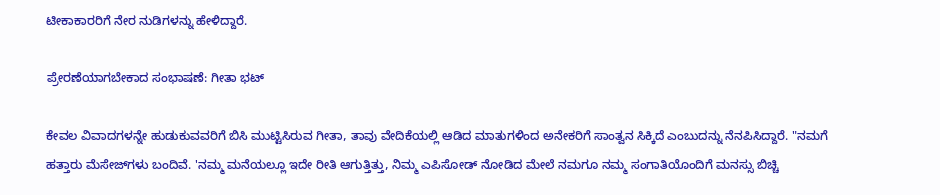ಟೀಕಾಕಾರರಿಗೆ ನೇರ ನುಡಿಗಳನ್ನು ಹೇಳಿದ್ದಾರೆ.

ಪ್ರೇರಣೆಯಾಗಬೇಕಾದ ಸಂಭಾಷಣೆ: ಗೀತಾ ಭಟ್

ಕೇವಲ ವಿವಾದಗಳನ್ನೇ ಹುಡುಕುವವರಿಗೆ ಬಿಸಿ ಮುಟ್ಟಿಸಿರುವ ಗೀತಾ, ತಾವು ವೇದಿಕೆಯಲ್ಲಿ ಆಡಿದ ಮಾತುಗಳಿಂದ ಅನೇಕರಿಗೆ ಸಾಂತ್ವನ ಸಿಕ್ಕಿದೆ ಎಂಬುದನ್ನು ನೆನಪಿಸಿದ್ದಾರೆ. "ನಮಗೆ ಹತ್ತಾರು ಮೆಸೇಜ್‌ಗಳು ಬಂದಿವೆ. 'ನಮ್ಮ ಮನೆಯಲ್ಲೂ ಇದೇ ರೀತಿ ಆಗುತ್ತಿತ್ತು, ನಿಮ್ಮ ಎಪಿಸೋಡ್ ನೋಡಿದ ಮೇಲೆ ನಮಗೂ ನಮ್ಮ ಸಂಗಾತಿಯೊಂದಿಗೆ ಮನಸ್ಸು ಬಿಚ್ಚಿ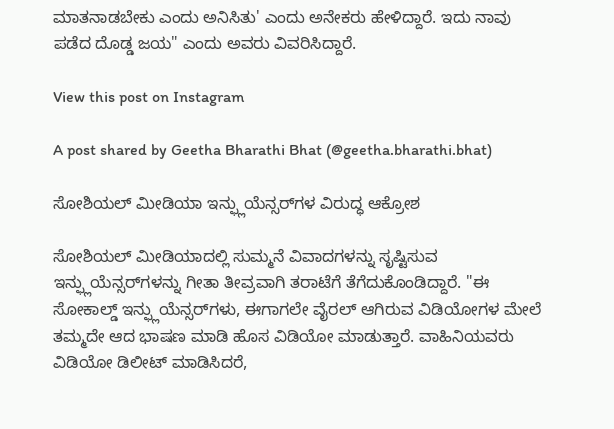ಮಾತನಾಡಬೇಕು ಎಂದು ಅನಿಸಿತು' ಎಂದು ಅನೇಕರು ಹೇಳಿದ್ದಾರೆ. ಇದು ನಾವು ಪಡೆದ ದೊಡ್ಡ ಜಯ" ಎಂದು ಅವರು ವಿವರಿಸಿದ್ದಾರೆ.

View this post on Instagram

A post shared by Geetha Bharathi Bhat (@geetha.bharathi.bhat)

ಸೋಶಿಯಲ್ ಮೀಡಿಯಾ ಇನ್ಫ್ಲುಯೆನ್ಸರ್‌ಗಳ ವಿರುದ್ಧ ಆಕ್ರೋಶ

ಸೋಶಿಯಲ್ ಮೀಡಿಯಾದಲ್ಲಿ ಸುಮ್ಮನೆ ವಿವಾದಗಳನ್ನು ಸೃಷ್ಟಿಸುವ ಇನ್ಫ್ಲುಯೆನ್ಸರ್‌ಗಳನ್ನು ಗೀತಾ ತೀವ್ರವಾಗಿ ತರಾಟೆಗೆ ತೆಗೆದುಕೊಂಡಿದ್ದಾರೆ. "ಈ ಸೋಕಾಲ್ಡ್ ಇನ್ಫ್ಲುಯೆನ್ಸರ್‌ಗಳು, ಈಗಾಗಲೇ ವೈರಲ್ ಆಗಿರುವ ವಿಡಿಯೋಗಳ ಮೇಲೆ ತಮ್ಮದೇ ಆದ ಭಾಷಣ ಮಾಡಿ ಹೊಸ ವಿಡಿಯೋ ಮಾಡುತ್ತಾರೆ. ವಾಹಿನಿಯವರು ವಿಡಿಯೋ ಡಿಲೀಟ್ ಮಾಡಿಸಿದರೆ,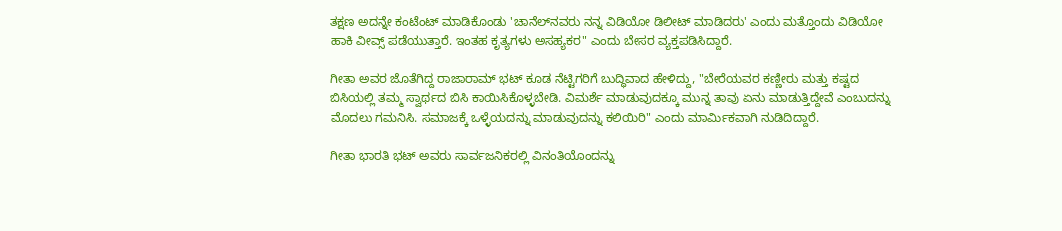ತಕ್ಷಣ ಅದನ್ನೇ ಕಂಟೆಂಟ್ ಮಾಡಿಕೊಂಡು 'ಚಾನೆಲ್‌ನವರು ನನ್ನ ವಿಡಿಯೋ ಡಿಲೀಟ್ ಮಾಡಿದರು' ಎಂದು ಮತ್ತೊಂದು ವಿಡಿಯೋ ಹಾಕಿ ವೀವ್ಸ್ ಪಡೆಯುತ್ತಾರೆ. ಇಂತಹ ಕೃತ್ಯಗಳು ಅಸಹ್ಯಕರ" ಎಂದು ಬೇಸರ ವ್ಯಕ್ತಪಡಿಸಿದ್ದಾರೆ.

ಗೀತಾ ಅವರ ಜೊತೆಗಿದ್ದ ರಾಜಾರಾಮ್ ಭಟ್ ಕೂಡ ನೆಟ್ಟಿಗರಿಗೆ ಬುದ್ಧಿವಾದ ಹೇಳಿದ್ದು, "ಬೇರೆಯವರ ಕಣ್ಣೀರು ಮತ್ತು ಕಷ್ಟದ ಬಿಸಿಯಲ್ಲಿ ತಮ್ಮ ಸ್ವಾರ್ಥದ ಬಿಸಿ ಕಾಯಿಸಿಕೊಳ್ಳಬೇಡಿ. ವಿಮರ್ಶೆ ಮಾಡುವುದಕ್ಕೂ ಮುನ್ನ ತಾವು ಏನು ಮಾಡುತ್ತಿದ್ದೇವೆ ಎಂಬುದನ್ನು ಮೊದಲು ಗಮನಿಸಿ. ಸಮಾಜಕ್ಕೆ ಒಳ್ಳೆಯದನ್ನು ಮಾಡುವುದನ್ನು ಕಲಿಯಿರಿ" ಎಂದು ಮಾರ್ಮಿಕವಾಗಿ ನುಡಿದಿದ್ದಾರೆ.

ಗೀತಾ ಭಾರತಿ ಭಟ್ ಅವರು ಸಾರ್ವಜನಿಕರಲ್ಲಿ ವಿನಂತಿಯೊಂದನ್ನು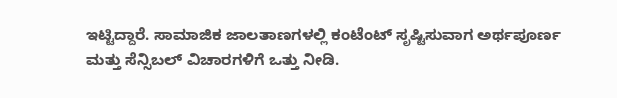ಇಟ್ಟಿದ್ದಾರೆ. ಸಾಮಾಜಿಕ ಜಾಲತಾಣಗಳಲ್ಲಿ ಕಂಟೆಂಟ್ ಸೃಷ್ಟಿಸುವಾಗ ಅರ್ಥಪೂರ್ಣ ಮತ್ತು ಸೆನ್ಸಿಬಲ್ ವಿಚಾರಗಳಿಗೆ ಒತ್ತು ನೀಡಿ.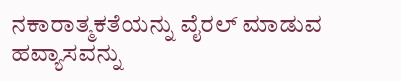ನಕಾರಾತ್ಮಕತೆಯನ್ನು ವೈರಲ್ ಮಾಡುವ ಹವ್ಯಾಸವನ್ನು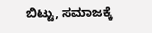ಬಿಟ್ಟು, ಸಮಾಜಕ್ಕೆ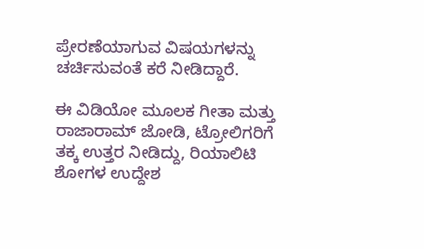ಪ್ರೇರಣೆಯಾಗುವ ವಿಷಯಗಳನ್ನು ಚರ್ಚಿಸುವಂತೆ ಕರೆ ನೀಡಿದ್ದಾರೆ.

ಈ ವಿಡಿಯೋ ಮೂಲಕ ಗೀತಾ ಮತ್ತು ರಾಜಾರಾಮ್ ಜೋಡಿ, ಟ್ರೋಲಿಗರಿಗೆ ತಕ್ಕ ಉತ್ತರ ನೀಡಿದ್ದು, ರಿಯಾಲಿಟಿ ಶೋಗಳ ಉದ್ದೇಶ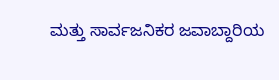ಮತ್ತು ಸಾರ್ವಜನಿಕರ ಜವಾಬ್ದಾರಿಯ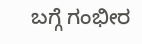ಬಗ್ಗೆ ಗಂಭೀರ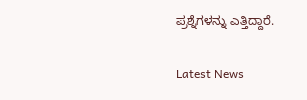ಪ್ರಶ್ನೆಗಳನ್ನು ಎತ್ತಿದ್ದಾರೆ.

Latest News